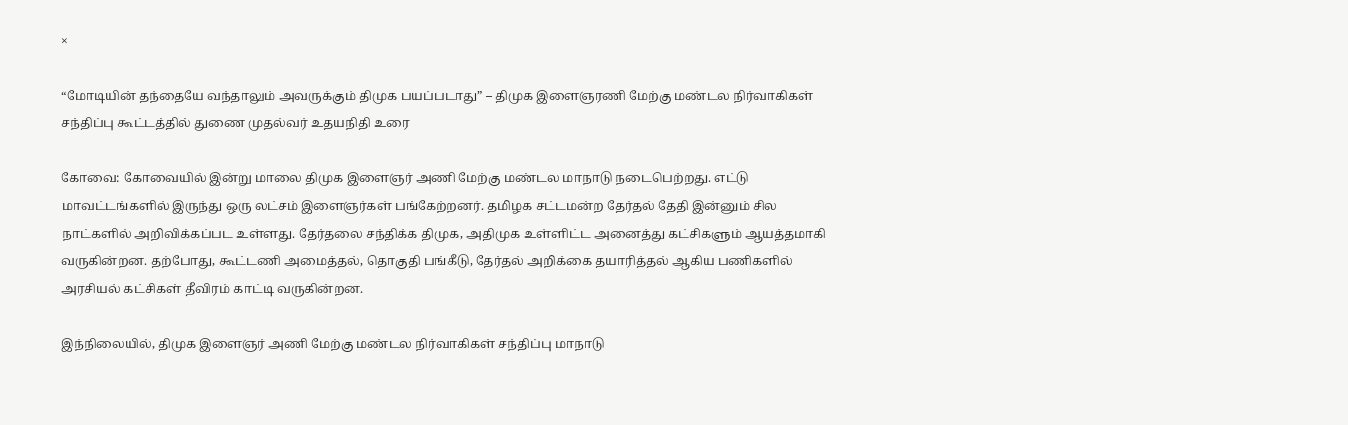×

“மோடியின் தந்தையே வந்தாலும் அவருக்கும் திமுக பயப்படாது” – திமுக இளைஞரணி மேற்கு மண்டல நிர்வாகிகள் சந்திப்பு கூட்டத்தில் துணை முதல்வர் உதயநிதி உரை

கோவை: கோவையில் இன்று மாலை திமுக இளைஞர் அணி மேற்கு மண்டல மாநாடு நடைபெற்றது. எட்டு மாவட்டங்களில் இருந்து ஒரு லட்சம் இளைஞர்கள் பங்கேற்றனர். தமிழக சட்டமன்ற தேர்தல் தேதி இன்னும் சில நாட்களில் அறிவிக்கப்பட உள்ளது. தேர்தலை சந்திக்க திமுக, அதிமுக உள்ளிட்ட அனைத்து கட்சிகளும் ஆயத்தமாகி வருகின்றன. தற்போது, கூட்டணி அமைத்தல், தொகுதி பங்கீடு, தேர்தல் அறிக்கை தயாரித்தல் ஆகிய பணிகளில் அரசியல் கட்சிகள் தீவிரம் காட்டி வருகின்றன.

இந்நிலையில், திமுக இளைஞர் அணி மேற்கு மண்டல நிர்வாகிகள் சந்திப்பு மாநாடு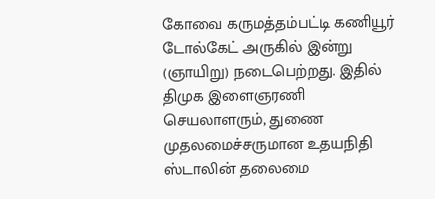கோவை கருமத்தம்பட்டி கணியூர் டோல்கேட் அருகில் இன்று (ஞாயிறு) நடைபெற்றது. இதில் திமுக இளைஞரணி செயலாளரும், துணை முதலமைச்சருமான உதயநிதி ஸ்டாலின் தலைமை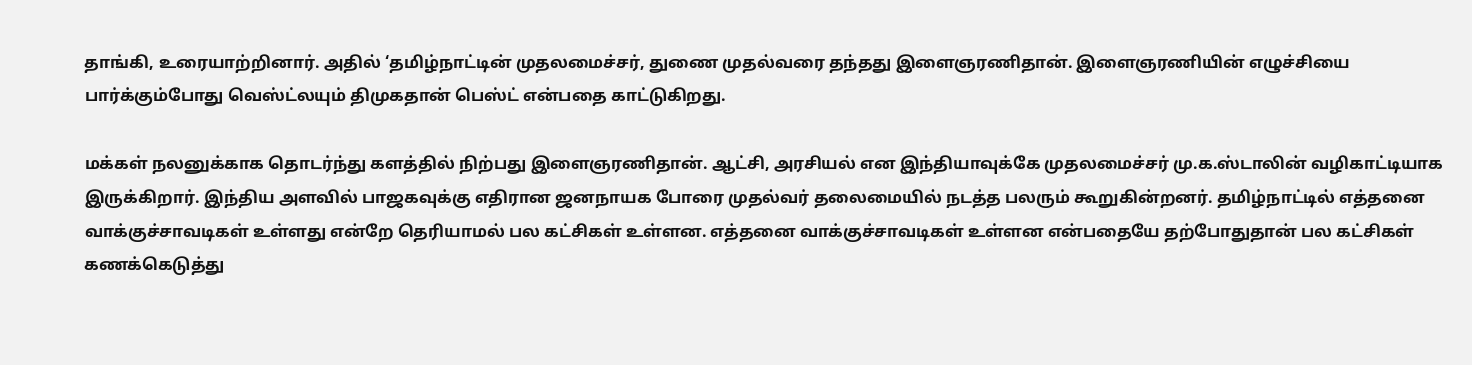தாங்கி, உரையாற்றினார். அதில் ‘தமிழ்நாட்டின் முதலமைச்சர், துணை முதல்வரை தந்தது இளைஞரணிதான். இளைஞரணியின் எழுச்சியை பார்க்கும்போது வெஸ்ட்லயும் திமுகதான் பெஸ்ட் என்பதை காட்டுகிறது.

மக்கள் நலனுக்காக தொடர்ந்து களத்தில் நிற்பது இளைஞரணிதான். ஆட்சி, அரசியல் என இந்தியாவுக்கே முதலமைச்சர் மு.க.ஸ்டாலின் வழிகாட்டியாக இருக்கிறார். இந்திய அளவில் பாஜகவுக்கு எதிரான ஜனநாயக போரை முதல்வர் தலைமையில் நடத்த பலரும் கூறுகின்றனர். தமிழ்நாட்டில் எத்தனை வாக்குச்சாவடிகள் உள்ளது என்றே தெரியாமல் பல கட்சிகள் உள்ளன. எத்தனை வாக்குச்சாவடிகள் உள்ளன என்பதையே தற்போதுதான் பல கட்சிகள் கணக்கெடுத்து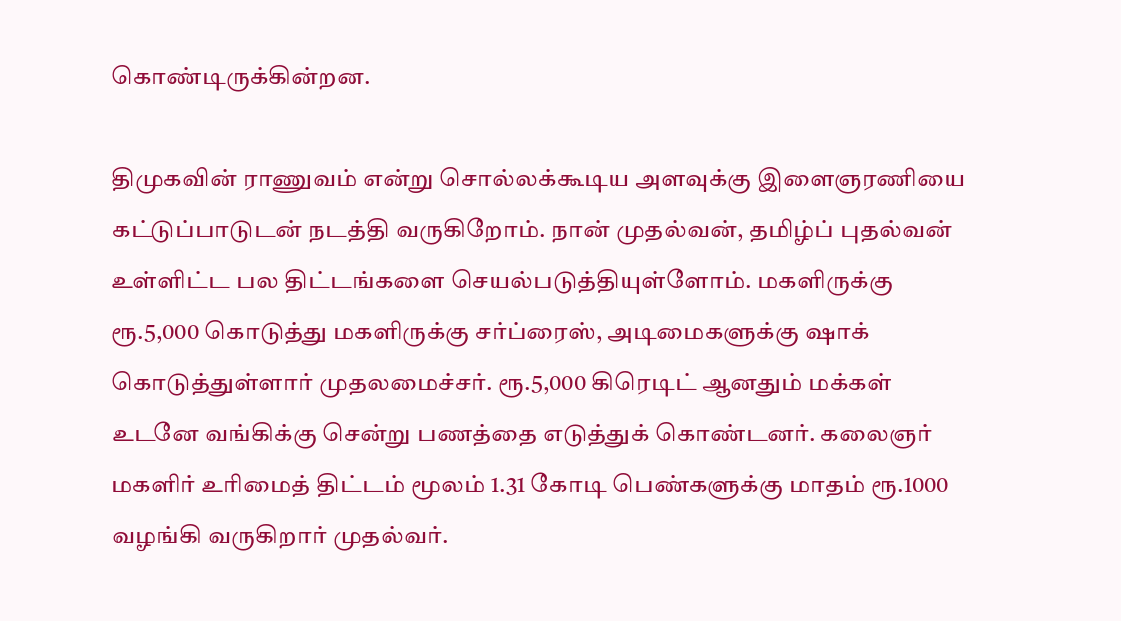கொண்டிருக்கின்றன.

திமுகவின் ராணுவம் என்று சொல்லக்கூடிய அளவுக்கு இளைஞரணியை கட்டுப்பாடுடன் நடத்தி வருகிறோம். நான் முதல்வன், தமிழ்ப் புதல்வன் உள்ளிட்ட பல திட்டங்களை செயல்படுத்தியுள்ளோம். மகளிருக்கு ரூ.5,000 கொடுத்து மகளிருக்கு சர்ப்ரைஸ், அடிமைகளுக்கு ஷாக் கொடுத்துள்ளார் முதலமைச்சர். ரூ.5,000 கிரெடிட் ஆனதும் மக்கள் உடனே வங்கிக்கு சென்று பணத்தை எடுத்துக் கொண்டனர். கலைஞர் மகளிர் உரிமைத் திட்டம் மூலம் 1.31 கோடி பெண்களுக்கு மாதம் ரூ.1000 வழங்கி வருகிறார் முதல்வர்.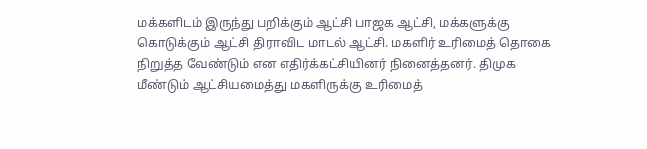மக்களிடம் இருந்து பறிக்கும் ஆட்சி பாஜக ஆட்சி, மக்களுக்கு கொடுக்கும் ஆட்சி திராவிட மாடல் ஆட்சி. மகளிர் உரிமைத் தொகை நிறுத்த வேண்டும் என எதிர்க்கட்சியினர் நினைத்தனர். திமுக மீண்டும் ஆட்சியமைத்து மகளிருக்கு உரிமைத்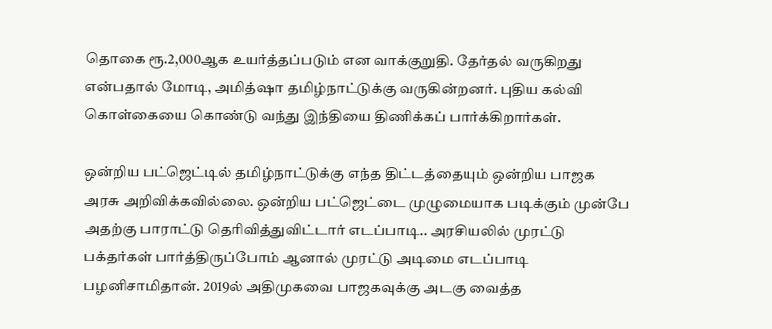தொகை ரூ.2,000ஆக உயர்த்தப்படும் என வாக்குறுதி. தேர்தல் வருகிறது என்பதால் மோடி, அமித்ஷா தமிழ்நாட்டுக்கு வருகின்றனர். புதிய கல்வி கொள்கையை கொண்டு வந்து இந்தியை திணிக்கப் பார்க்கிறார்கள்.

ஒன்றிய பட்ஜெட்டில் தமிழ்நாட்டுக்கு எந்த திட்டத்தையும் ஒன்றிய பாஜக அரசு அறிவிக்கவில்லை. ஒன்றிய பட்ஜெட்டை முழுமையாக படிக்கும் முன்பே அதற்கு பாராட்டு தெரிவித்துவிட்டார் எடப்பாடி.. அரசியலில் முரட்டு பக்தர்கள் பார்த்திருப்போம் ஆனால் முரட்டு அடிமை எடப்பாடி பழனிசாமிதான். 2019ல் அதிமுகவை பாஜகவுக்கு அடகு வைத்த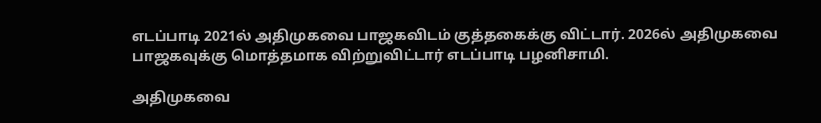எடப்பாடி 2021ல் அதிமுகவை பாஜகவிடம் குத்தகைக்கு விட்டார். 2026ல் அதிமுகவை பாஜகவுக்கு மொத்தமாக விற்றுவிட்டார் எடப்பாடி பழனிசாமி.

அதிமுகவை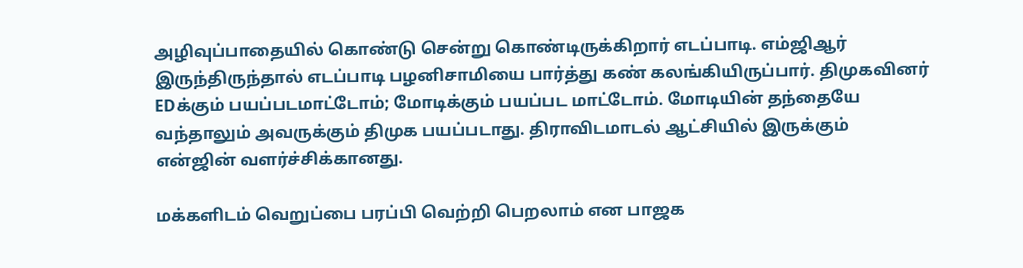அழிவுப்பாதையில் கொண்டு சென்று கொண்டிருக்கிறார் எடப்பாடி. எம்ஜிஆர் இருந்திருந்தால் எடப்பாடி பழனிசாமியை பார்த்து கண் கலங்கியிருப்பார். திமுகவினர் EDக்கும் பயப்படமாட்டோம்; மோடிக்கும் பயப்பட மாட்டோம். மோடியின் தந்தையே வந்தாலும் அவருக்கும் திமுக பயப்படாது. திராவிடமாடல் ஆட்சியில் இருக்கும் என்ஜின் வளர்ச்சிக்கானது.

மக்களிடம் வெறுப்பை பரப்பி வெற்றி பெறலாம் என பாஜக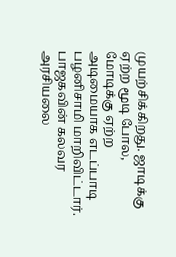முயற்சிக்கிறது. ஜாடிக்கு ஏற்ற மூடி போல, மோடிக்கு ஏற்ற அடிமையாக எடப்பாடி பழனிசாமி மாறிவிட்டார். பாஜகவின் கலவர அரசியலை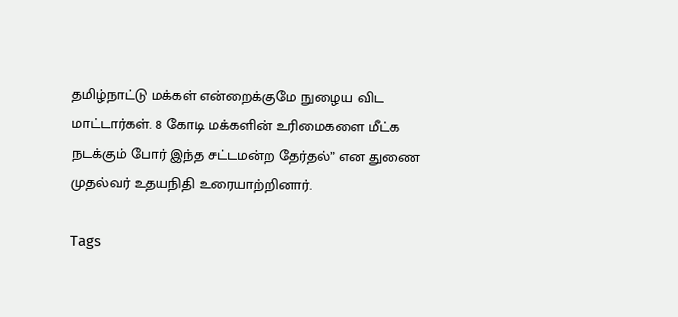தமிழ்நாட்டு மக்கள் என்றைக்குமே நுழைய விட மாட்டார்கள். 8 கோடி மக்களின் உரிமைகளை மீட்க நடக்கும் போர் இந்த சட்டமன்ற தேர்தல்” என துணை முதல்வர் உதயநிதி உரையாற்றினார்.

Tags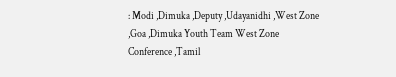: Modi ,Dimuka ,Deputy ,Udayanidhi ,West Zone ,Goa ,Dimuka Youth Team West Zone Conference ,Tamil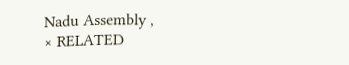Nadu Assembly ,
× RELATED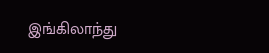இங்கிலாந்து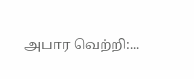அபார வெற்றி:...